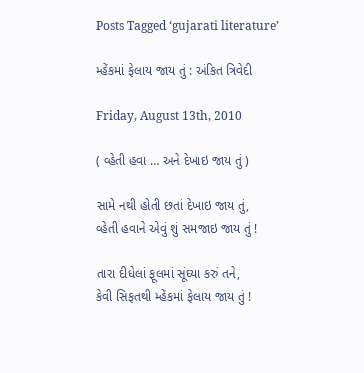Posts Tagged ‘gujarati literature’

મ્હેંકમાં ફેલાય જાય તું : અંકિત ત્રિવેદી

Friday, August 13th, 2010

( વ્હેતી હવા … અને દેખાઇ જાય તું )

સામે નથી હોતી છતાં દેખાઇ જાય તું,
વ્હેતી હવાને એવું શું સમજાઇ જાય તું !

તારા દીધેલાં ફૂલમાં સૂંઘ્યા કરું તને,
કેવી સિફતથી મ્હેંકમાં ફેલાય જાય તું !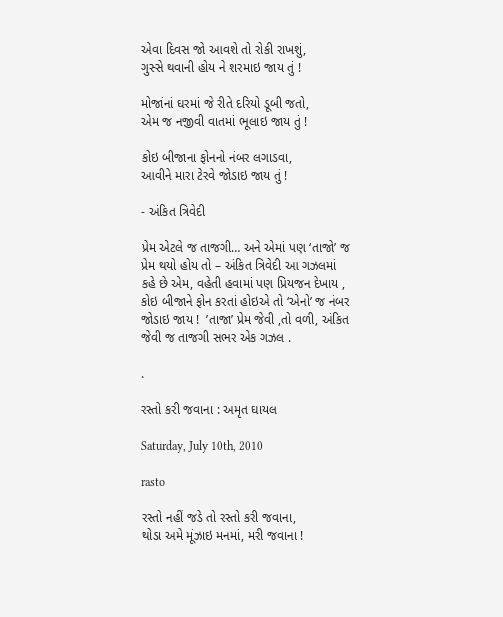એવા દિવસ જો આવશે તો રોકી રાખશું,
ગુસ્સે થવાની હોય ને શરમાઇ જાય તું !

મોજાંનાં ઘરમાં જે રીતે દરિયો ડૂબી જતો,
એમ જ નજીવી વાતમાં ભૂલાઇ જાય તું !

કોઇ બીજાના ફોનનો નંબર લગાડવા,
આવીને મારા ટેરવે જોડાઇ જાય તું !

- અંકિત ત્રિવેદી

પ્રેમ એટલે જ તાજગી… અને એમાં પણ ‘તાજો’ જ પ્રેમ થયો હોય તો – અંકિત ત્રિવેદી આ ગઝલમાં કહે છે એમ, વહેતી હવામાં પણ પ્રિયજન દેખાય , કોઇ બીજાને ફોન કરતાં હોઇએ તો ‘એનો’ જ નંબર જોડાઇ જાય !  ’તાજા’ પ્રેમ જેવી ,તો વળી, અંકિત જેવી જ તાજગી સભર એક ગઝલ .

.

રસ્તો કરી જવાના : અમૃત ઘાયલ

Saturday, July 10th, 2010

rasto

રસ્તો નહીં જડે તો રસ્તો કરી જવાના,
થોડા અમે મૂંઝાઇ મનમાં, મરી જવાના !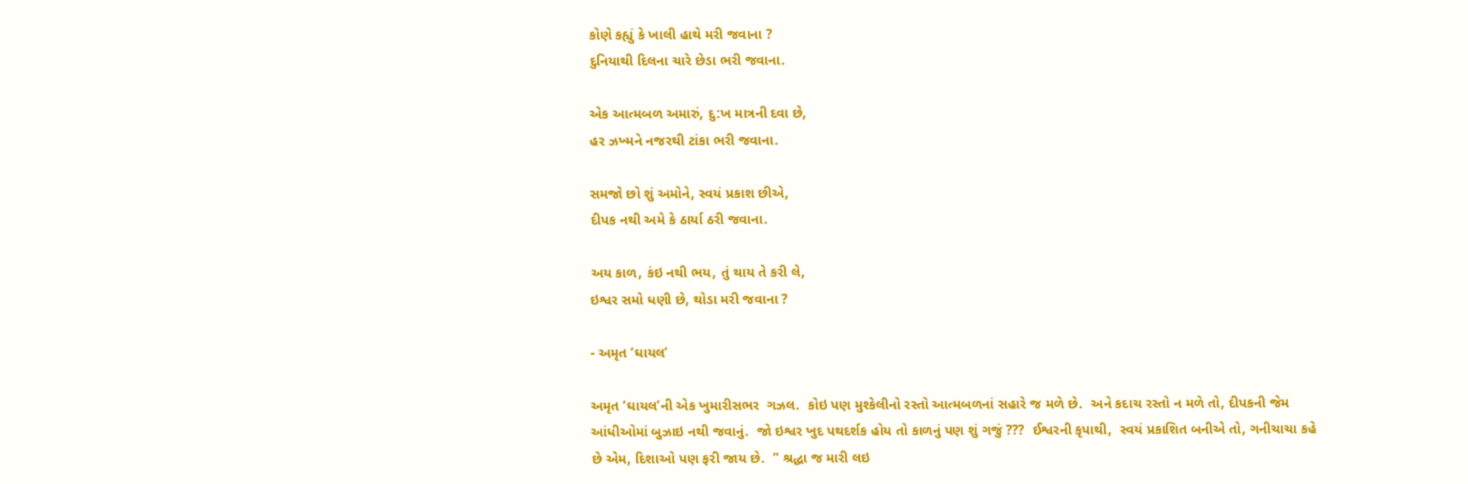કોણે કહ્યું કે ખાલી હાથે મરી જવાના ?
દુનિયાથી દિલના ચારે છેડા ભરી જવાના.

એક આત્મબળ અમારું, દુ:ખ માત્રની દવા છે,
હર ઝખ્મને નજરથી ટાંકા ભરી જવાના.

સમજો છો શું અમોને, સ્વયં પ્રકાશ છીએ,
દીપક નથી અમે કે ઠાર્યા ઠરી જવાના.

અય કાળ, કંઇ નથી ભય, તું થાય તે કરી લે,
ઇશ્વર સમો ધણી છે, થોડા મરી જવાના ?

- અમૃત ‘ઘાયલ’

અમૃત ‘ઘાયલ’ની એક ખુમારીસભર  ગઝલ.  કોઇ પણ મુશ્કેલીનો રસ્તો આત્મબળનાં સહારે જ મળે છે.  અને કદાચ રસ્તો ન મળે તો, દીપકની જેમ આંધીઓમાં બુઝાઇ નથી જવાનું.  જો ઇશ્વર ખુદ પથદર્શક હોય તો કાળનું પણ શું ગજું ???  ઈશ્વરની કૃપાથી,  સ્વયં પ્રકાશિત બનીએ તો, ગનીચાચા કહે છે એમ, દિશાઓ પણ ફરી જાય છે.  ” શ્રદ્ધા જ મારી લઇ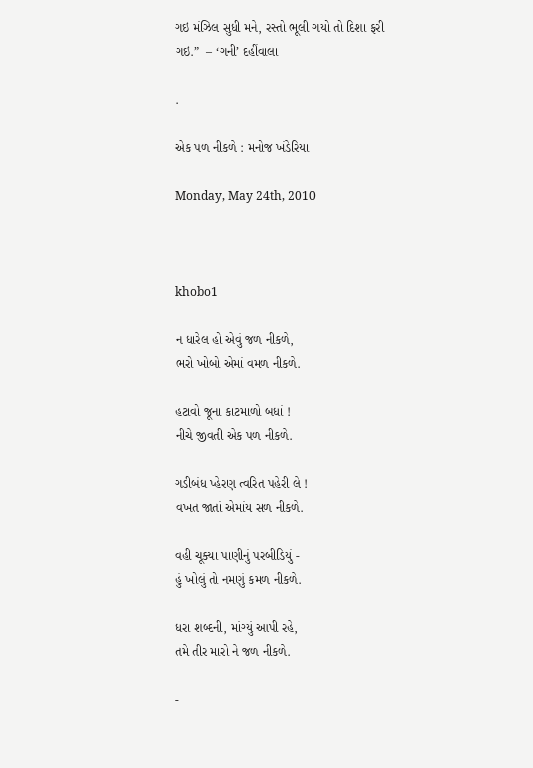ગઇ મંઝિલ સુધી મને, રસ્તો ભૂલી ગયો તો દિશા ફરી ગઇ.”  – ‘ગની’ દહીંવાલા

.

એક પળ નીકળે : મનોજ ખંડેરિયા

Monday, May 24th, 2010



khobo1

ન ધારેલ હો એવું જળ નીકળે,
ભરો ખોબો એમાં વમળ નીકળે.

હટાવો જૂના કાટમાળો બધાં !
નીચે જીવતી એક પળ નીકળે.

ગડીબંધ પ્‍હેરણ ત્વરિત પહેરી લે !
વખત જાતાં એમાંય સળ નીકળે.

વહી ચૂક્યા પાણીનું પરબીડિયું -
હું ખોલું તો નમણું કમળ નીકળે.

ધરા શબ્દની, માંગ્યું આપી રહે,
તમે તીર મારો ને જળ નીકળે.

-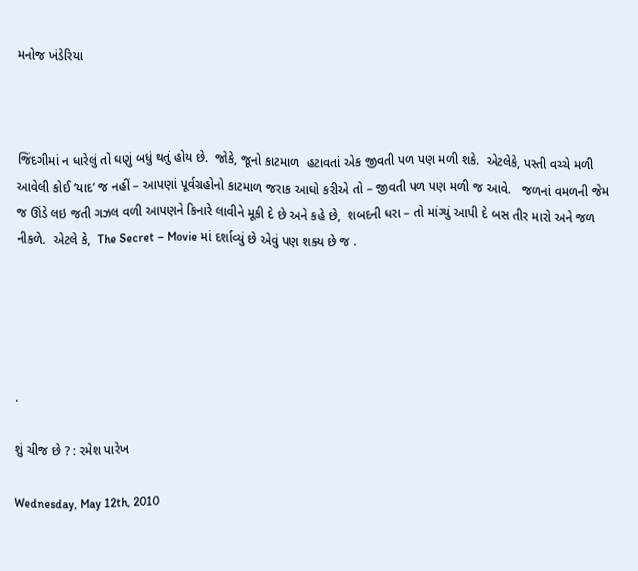મનોજ ખંડેરિયા



જિંદગીમાં ન ધારેલું તો ઘણું બધું થતું હોય છે.  જોકે, જૂનો કાટમાળ  હટાવતાં એક જીવતી પળ પણ મળી શકે.  એટલેકે, પસ્તી વચ્ચે મળી આવેલી કોઈ ‘યાદ’ જ નહીં – આપણાં પૂર્વગ્રહોનો કાટમાળ જરાક આઘો કરીએ તો – જીવતી પળ પણ મળી જ આવે.   જળનાં વમળની જેમ જ ઊંડે લઇ જતી ગઝલ વળી આપણને કિનારે લાવીને મૂકી દે છે અને કહે છે,  શબદની ધરા – તો માંગ્યું આપી દે બસ તીર મારો અને જળ નીકળે.  એટલે કે,  The Secret – Movie માં દર્શાવ્યું છે એવું પણ શક્ય છે જ .





.

શું ચીજ છે ? : રમેશ પારેખ

Wednesday, May 12th, 2010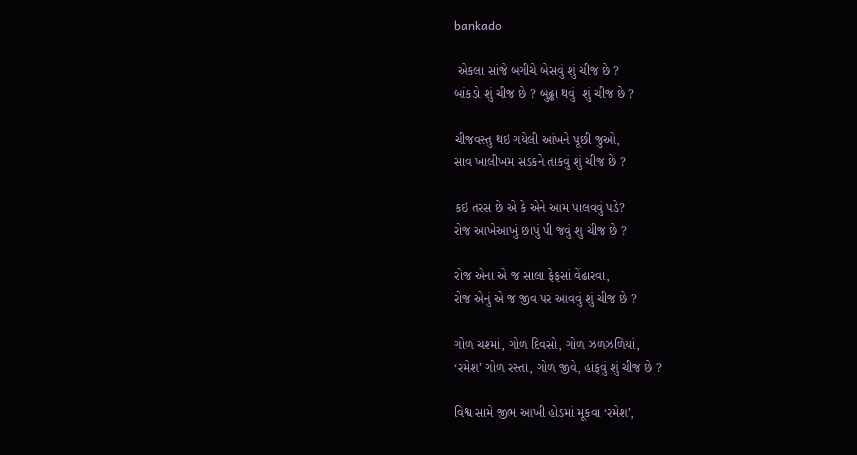bankado

 એકલા સાંજે બગીચે બેસવું શું ચીજ છે ?
બાંકડો શું ચીજ છે ? બુઢ્ઢા થવું  શું ચીજ છે ?

ચીજવસ્તુ થઇ ગયેલી આંખને પૂછી જુઓ,
સાવ ખાલીખમ સડકને તાકવું શું ચીજ છે ?

કઇ તરસ છે એ કે એને આમ પાલવવું પડે?
રોજ આખેઆખું છાપું પી જવું શુ ચીજ છે ?

રોજ એના એ જ સાલા ફેફસાં વેંઢારવા,
રોજ એનું એ જ જીવ પર આવવું શું ચીજ છે ?

ગોળ ચશ્માં, ગોળ દિવસો, ગોળ ઝળઝળિયાં,
‘રમેશ’ ગોળ રસ્તા, ગોળ જીવે, હાંફવું શું ચીજ છે ?

વિશ્વ સામે જીભ આખી હોડમાં મૂકવા ‘રમેશ’,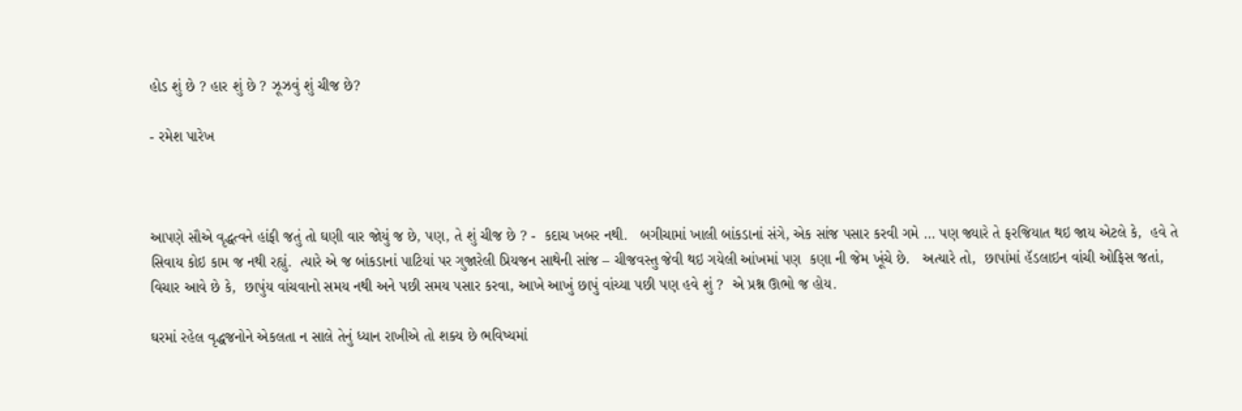હોડ શું છે ? હાર શું છે ? ઝૂઝવું શું ચીજ છે?

- રમેશ પારેખ



આપણે સૌએ વૃદ્ધત્વને હાંફી જતું તો ઘણી વાર જોયું જ છે, પણ, તે શું ચીજ છે ? -  કદાચ ખબર નથી.   બગીચામાં ખાલી બાંકડાનાં સંગે, એક સાંજ પસાર કરવી ગમે … પણ જ્યારે તે ફરજિયાત થઇ જાય એટલે કે,  હવે તે સિવાય કોઇ કામ જ નથી રહ્યું.  ત્યારે એ જ બાંકડાનાં પાટિયાં પર ગુજારેલી પ્રિયજન સાથેની સાંજ – ચીજવસ્તુ જેવી થઇ ગયેલી આંખમાં પણ  કણા ની જેમ ખૂંચે છે.   અત્યારે તો,  છાપાંમાં હૅડલાઇન વાંચી ઓફિસ જતાં, વિચાર આવે છે કે,  છાપુંય વાંચવાનો સમય નથી અને પછી સમય પસાર કરવા, આખે આખું છાપું વાંચ્યા પછી પણ હવે શું ?  એ પ્રશ્ન ઊભો જ હોય.

ઘરમાં રહેલ વૃદ્ધજનોને એકલતા ન સાલે તેનું ધ્યાન રાખીએ તો શક્ય છે ભવિષ્યમાં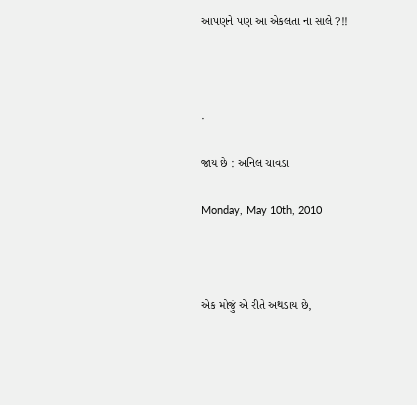આપણને પણ આ એકલતા ના સાલે ?!!



.

જાય છે : અનિલ ચાવડા

Monday, May 10th, 2010



એક મોજું એ રીતે અથડાય છે,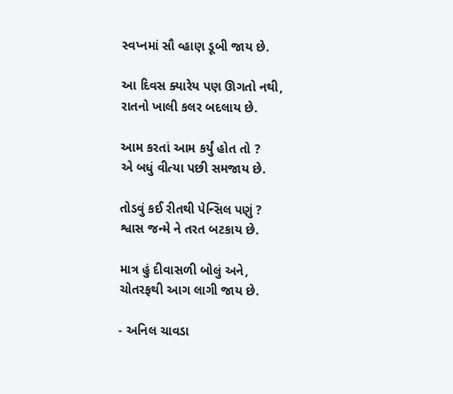સ્વપ્નમાં સૌ વ્હાણ ડૂબી જાય છે.

આ દિવસ ક્યારેય પણ ઊગતો નથી,
રાતનો ખાલી કલર બદલાય છે.

આમ કરતાં આમ કર્યું હોત તો ?
એ બધું વીત્યા પછી સમજાય છે.

તોડવું કઈ રીતથી પેન્સિલ પણું ?
શ્વાસ જન્મે ને તરત બટકાય છે.

માત્ર હું દીવાસળી બોલું અને,
ચોતરફથી આગ લાગી જાય છે.

- અનિલ ચાવડા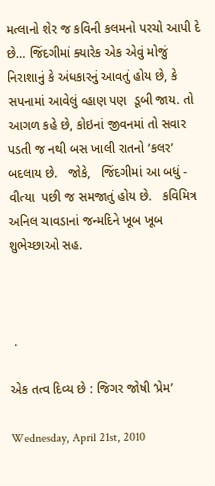મત્લાનો શેર જ કવિની કલમનો પરચો આપી દે છે… જિંદગીમાં ક્યારેક એક એવું મોજું નિરાશાનું કે અંધકારનું આવતું હોય છે, કે સપનામાં આવેલું વ્‍હાણ પણ  ડૂબી જાય. તો આગળ કહે છે, કોઇનાં જીવનમાં તો સવાર પડતી જ નથી બસ ખાલી રાતનો ‘કલર’ બદલાય છે.   જોકે,   જિંદગીમાં આ બધું -  વીત્યા  પછી જ સમજાતું હોય છે.   કવિમિત્ર અનિલ ચાવડાનાં જન્મદિને ખૂબ ખૂબ શુભેચ્છાઓ સહ.



 .

એક તત્વ દિવ્ય છે : જિગર જોષી ‘પ્રેમ’

Wednesday, April 21st, 2010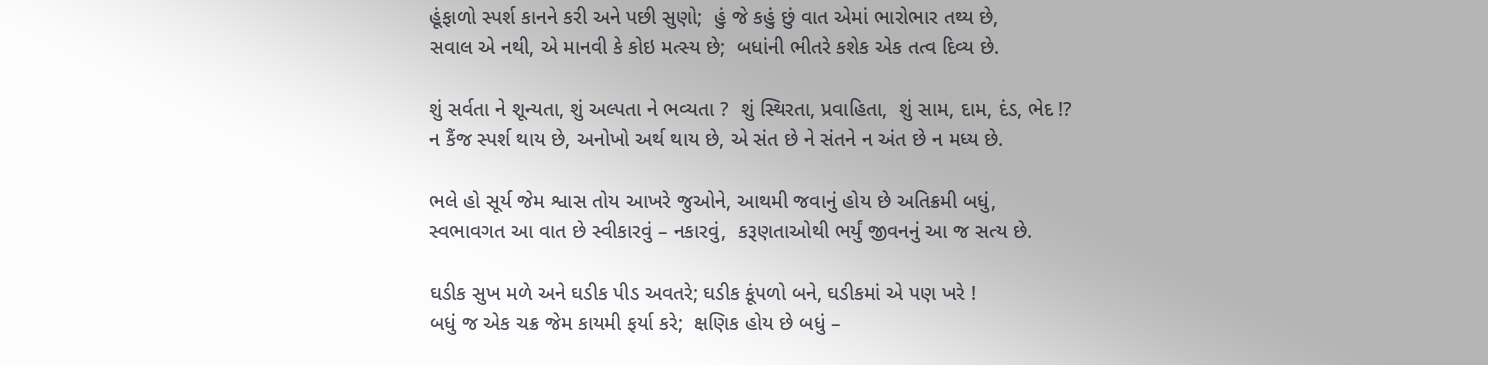હૂંફાળો સ્પર્શ કાનને કરી અને પછી સુણો;  હું જે કહું છું વાત એમાં ભારોભાર તથ્ય છે,
સવાલ એ નથી, એ માનવી કે કોઇ મત્સ્ય છે;  બધાંની ભીતરે કશેક એક તત્વ દિવ્ય છે.

શું સર્વતા ને શૂન્યતા, શું અલ્પતા ને ભવ્યતા ?  શું સ્થિરતા, પ્રવાહિતા,  શું સામ, દામ, દંડ, ભેદ !?
ન કૈંજ સ્પર્શ થાય છે, અનોખો અર્થ થાય છે, એ સંત છે ને સંતને ન અંત છે ન મધ્ય છે.

ભલે હો સૂર્ય જેમ શ્વાસ તોય આખરે જુઓને, આથમી જવાનું હોય છે અતિક્રમી બધું,
સ્વભાવગત આ વાત છે સ્વીકારવું – નકારવું,  કરૂણતાઓથી ભર્યું જીવનનું આ જ સત્ય છે.

ઘડીક સુખ મળે અને ઘડીક પીડ અવતરે; ઘડીક કૂંપળો બને, ઘડીકમાં એ પણ ખરે !
બધું જ એક ચક્ર જેમ કાયમી ફર્યા કરે;  ક્ષણિક હોય છે બધું –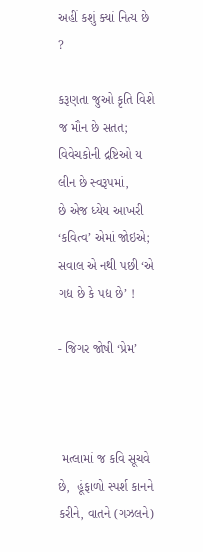અહીં કશું ક્યાં નિત્ય છે ?

કરૂણતા જુઓ કૃતિ વિશે જ મૌન છે સતત;  વિવેચકોની દ્રષ્ટિઓ ય લીન છે સ્વરૂપમાં,
છે એજ ધ્યેય આખરી ‘કવિત્વ’ એમાં જોઇએ;  સવાલ એ નથી પછી ‘એ ગદ્ય છે કે પદ્ય છે’ !

- જિગર જોષી ‘પ્રેમ’



 મત્લામાં જ કવિ સૂચવે છે,  હૂંફાળો સ્પર્શ કાનને કરીને, વાતને (ગઝલને)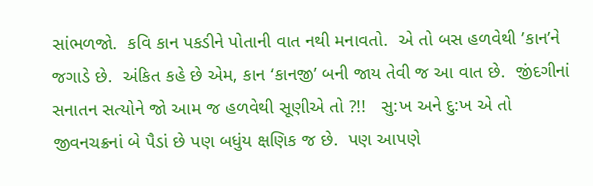સાંભળજો.  કવિ કાન પકડીને પોતાની વાત નથી મનાવતો.  એ તો બસ હળવેથી ’કાન’ને  જગાડે છે.  અંકિત કહે છે એમ, કાન ‘કાનજી’ બની જાય તેવી જ આ વાત છે.  જીંદગીનાં સનાતન સત્યોને જો આમ જ હળવેથી સૂણીએ તો ?!!   સુ:ખ અને દુ:ખ એ તો જીવનચક્રનાં બે પૈડાં છે પણ બધુંય ક્ષણિક જ છે.  પણ આપણે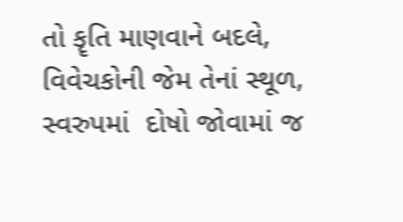તો કૄતિ માણવાને બદલે,  વિવેચકોની જેમ તેનાં સ્થૂળ, સ્વરુપમાં  દોષો જોવામાં જ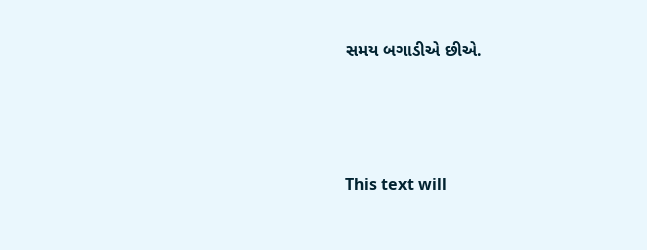સમય બગાડીએ છીએ.





This text will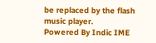be replaced by the flash music player.
Powered By Indic IME